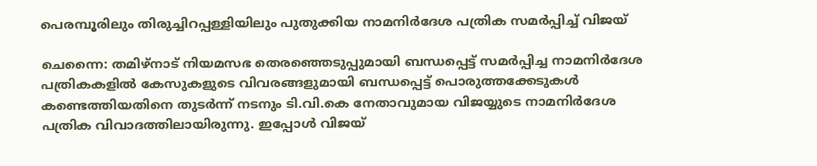പെരമ്പൂരിലും തിരുച്ചിറപ്പള്ളിയിലും പുതുക്കിയ നാമനിർദേശ പത്രിക സമർപ്പിച്ച് വിജയ്

ചെന്നൈ: തമിഴ്നാട് നിയമസഭ തെരഞ്ഞെടുപ്പുമായി ബന്ധപ്പെട്ട് സമർപ്പിച്ച നാമനിർദേശ പത്രികകളിൽ കേസുകളുടെ വിവരങ്ങളുമായി ബന്ധപ്പെട്ട് പൊരുത്തക്കേടുകൾ കണ്ടെത്തിയതിനെ തുടർന്ന് നടനും ടി.വി.കെ നേതാവുമായ വിജയ്യുടെ നാമനിർദേശ പത്രിക വിവാദത്തിലായിരുന്നു. ഇപ്പോൾ വിജയ്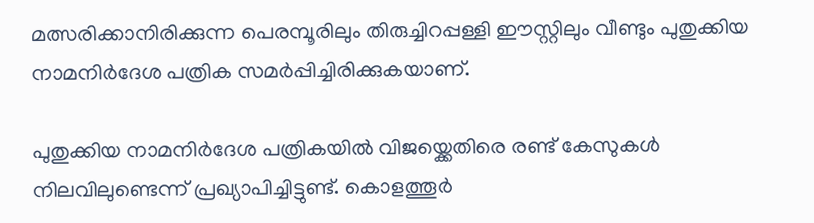മത്സരിക്കാനിരിക്കുന്ന പെരമ്പൂരിലും തിരുച്ചിറപ്പള്ളി ഈസ്റ്റിലും വീണ്ടും പുതുക്കിയ നാമനിർദേശ പത്രിക സമർപ്പിച്ചിരിക്കുകയാണ്.

പുതുക്കിയ നാമനിർദേശ പത്രികയിൽ വിജയ്ക്കെതിരെ രണ്ട് കേസുകൾ നിലവിലുണ്ടെന്ന് പ്രഖ്യാപിച്ചിട്ടുണ്ട്. കൊളത്തൂർ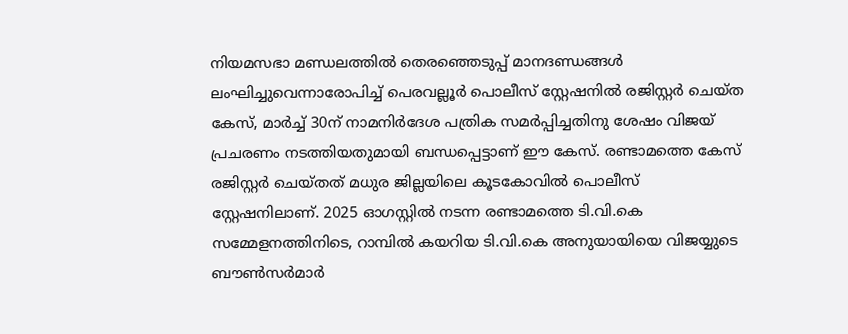നിയമസഭാ മണ്ഡലത്തിൽ തെരഞ്ഞെടുപ്പ് മാനദണ്ഡങ്ങൾ ലംഘിച്ചുവെന്നാരോപിച്ച് പെരവല്ലൂർ പൊലീസ് സ്റ്റേഷനിൽ രജിസ്റ്റർ ചെയ്ത കേസ്, മാർച്ച് 30ന് നാമനിർദേശ പത്രിക സമർപ്പിച്ചതിനു ശേഷം വിജയ് പ്രചരണം നടത്തിയതുമായി ബന്ധപ്പെട്ടാണ് ഈ കേസ്. രണ്ടാമത്തെ കേസ് രജിസ്റ്റർ ചെയ്തത് മധുര ജില്ലയിലെ കൂടകോവിൽ പൊലീസ് സ്റ്റേഷനിലാണ്. 2025 ഓഗസ്റ്റിൽ നടന്ന രണ്ടാമത്തെ ടി.വി.കെ സമ്മേളനത്തിനിടെ, റാമ്പിൽ കയറിയ ടി.വി.കെ അനുയായിയെ വിജയ്യുടെ ബൗൺസർമാർ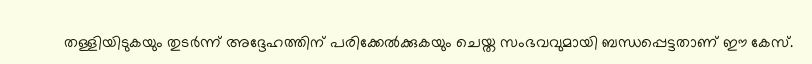തള്ളിയിടുകയും തുടർന്ന് അദ്ദേഹത്തിന് പരിക്കേൽക്കുകയും ചെയ്ത സംഭവവുമായി ബന്ധപ്പെട്ടതാണ് ഈ കേസ്.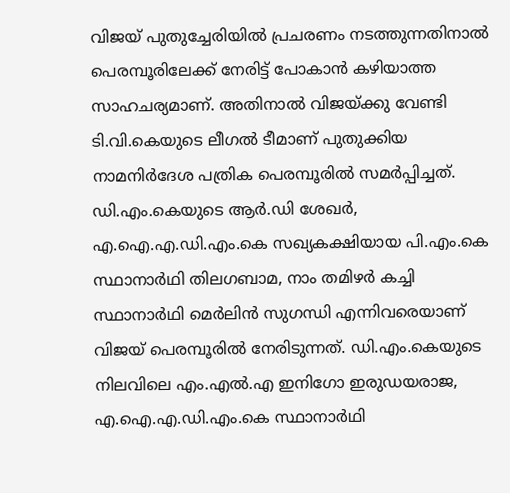വിജയ് പുതുച്ചേരിയിൽ പ്രചരണം നടത്തുന്നതിനാൽ പെരമ്പൂരിലേക്ക് നേരിട്ട് പോകാൻ കഴിയാത്ത സാഹചര്യമാണ്. അതിനാൽ വിജയ്ക്കു വേണ്ടി ടി.വി.കെയുടെ ലീഗൽ ടീമാണ് പുതുക്കിയ നാമനിർദേശ പത്രിക പെരമ്പൂരിൽ സമർപ്പിച്ചത്. ഡി.എം.കെയുടെ ആർ.ഡി ശേഖർ, എ.ഐ.എ.ഡി.എം.കെ സഖ്യകക്ഷിയായ പി.എം.കെ സ്ഥാനാർഥി തിലഗബാമ, നാം തമിഴർ കച്ചി സ്ഥാനാർഥി മെർലിൻ സുഗന്ധി എന്നിവരെയാണ് വിജയ് പെരമ്പൂരിൽ നേരിടുന്നത്. ഡി.എം.കെയുടെ നിലവിലെ എം.എൽ.എ ഇനിഗോ ഇരുഡയരാജ, എ.ഐ.എ.ഡി.എം.കെ സ്ഥാനാർഥി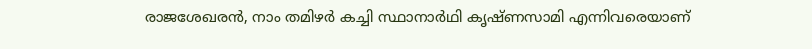രാജശേഖരൻ, നാം തമിഴർ കച്ചി സ്ഥാനാർഥി കൃഷ്ണസാമി എന്നിവരെയാണ്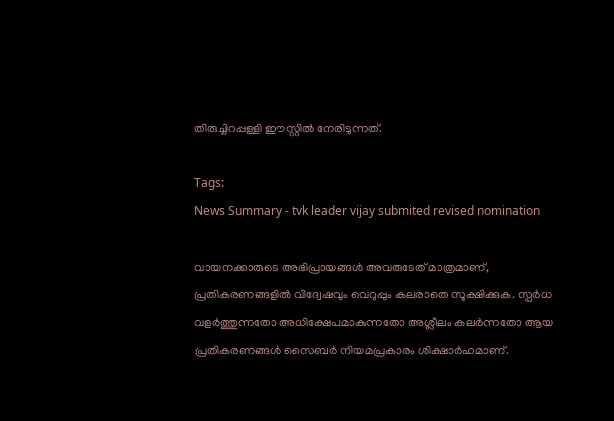തിരുച്ചിറപ്പള്ളി ഈസ്റ്റിൽ നേരിടുന്നത്.

Tags:
News Summary - tvk leader vijay submited revised nomination

വായനക്കാരുടെ അഭിപ്രായങ്ങള്‍ അവരുടേത് മാത്രമാണ്, പ്രതികരണങ്ങളിൽ വിദ്വേഷവും വെറുപ്പും കലരാതെ സൂക്ഷിക്കുക. സ്പർധ വളർത്തുന്നതോ അധിക്ഷേപമാകുന്നതോ അശ്ലീലം കലർന്നതോ ആയ പ്രതികരണങ്ങൾ സൈബർ നിയമപ്രകാരം ശിക്ഷാർഹമാണ്.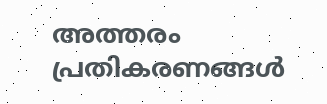അത്തരം പ്രതികരണങ്ങൾ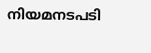നിയമനടപടി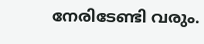നേരിടേണ്ടി വരും.